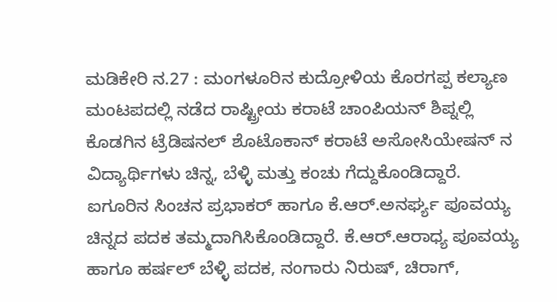ಮಡಿಕೇರಿ ನ.27 : ಮಂಗಳೂರಿನ ಕುದ್ರೋಳಿಯ ಕೊರಗಪ್ಪ ಕಲ್ಯಾಣ ಮಂಟಪದಲ್ಲಿ ನಡೆದ ರಾಷ್ಟ್ರೀಯ ಕರಾಟೆ ಚಾಂಪಿಯನ್ ಶಿಪ್ನಲ್ಲಿ ಕೊಡಗಿನ ಟ್ರೆಡಿಷನಲ್ ಶೊಟೊಕಾನ್ ಕರಾಟೆ ಅಸೋಸಿಯೇಷನ್ ನ ವಿದ್ಯಾರ್ಥಿಗಳು ಚಿನ್ನ, ಬೆಳ್ಳಿ ಮತ್ತು ಕಂಚು ಗೆದ್ದುಕೊಂಡಿದ್ದಾರೆ.
ಐಗೂರಿನ ಸಿಂಚನ ಪ್ರಭಾಕರ್ ಹಾಗೂ ಕೆ.ಆರ್.ಅನರ್ಘ್ಯ ಪೂವಯ್ಯ ಚಿನ್ನದ ಪದಕ ತಮ್ಮದಾಗಿಸಿಕೊಂಡಿದ್ದಾರೆ. ಕೆ.ಆರ್.ಆರಾಧ್ಯ ಪೂವಯ್ಯ ಹಾಗೂ ಹರ್ಷಲ್ ಬೆಳ್ಳಿ ಪದಕ, ನಂಗಾರು ನಿರುಷ್, ಚಿರಾಗ್,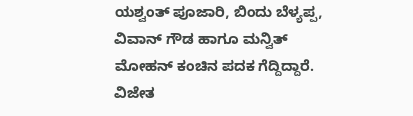ಯಶ್ವಂತ್ ಪೂಜಾರಿ, ಬಿಂದು ಬೆಳ್ಯಪ್ಪ, ವಿವಾನ್ ಗೌಡ ಹಾಗೂ ಮನ್ವಿತ್ ಮೋಹನ್ ಕಂಚಿನ ಪದಕ ಗೆದ್ದಿದ್ದಾರೆ.
ವಿಜೇತ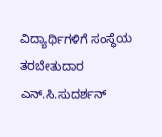ವಿದ್ಯಾರ್ಥಿಗಳಿಗೆ ಸಂಸ್ಥೆಯ ತರಬೇತುದಾರ ಎನ್.ಸಿ.ಸುದರ್ಶನ್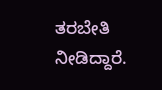ತರಬೇತಿ ನೀಡಿದ್ದಾರೆ.